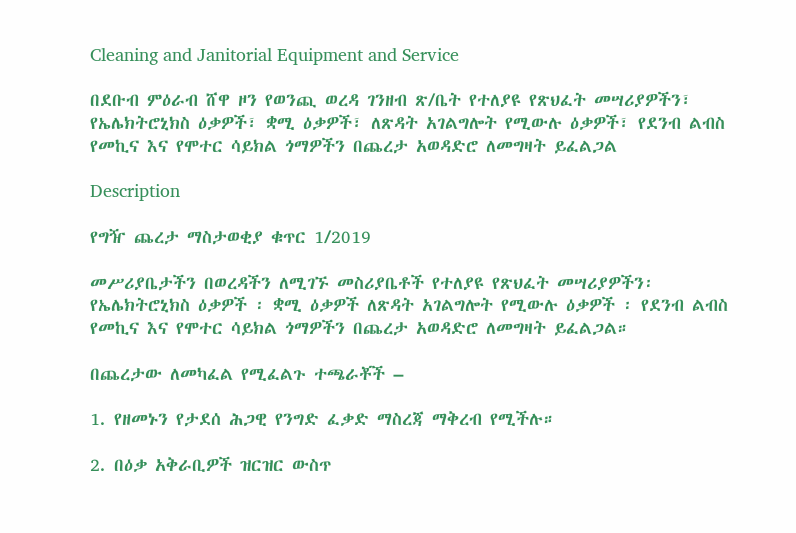Cleaning and Janitorial Equipment and Service

በደቡብ ምዕራብ ሸዋ ዞን የወንጪ ወረዳ ገንዘብ ጽ/ቤት የተለያዩ የጽህፈት መሣሪያዎችን፣ የኤሌክትሮኒክስ ዕቃዎች፣ ቋሚ ዕቃዎች፣ ለጽዳት አገልግሎት የሚውሉ ዕቃዎች፣ የደንብ ልብስ የመኪና እና የሞተር ሳይክል ጎማዎችን በጨረታ አወዳድሮ ለመግዛት ይፈልጋል

Description

የግዥ ጨረታ ማስታወቂያ ቁጥር 1/2019

መሥሪያቤታችን በወረዳችን ለሚገኙ መስሪያቤቶች የተለያዩ የጽህፈት መሣሪያዎችን፡ የኤሌክትሮኒክስ ዕቃዎች ፡ ቋሚ ዕቃዎች ለጽዳት አገልግሎት የሚውሉ ዕቃዎች ፡ የደንብ ልብስ የመኪና እና የሞተር ሳይክል ጎማዎችን በጨረታ አወዳድሮ ለመግዛት ይፈልጋል።

በጨረታው ለመካፈል የሚፈልጉ ተጫራቾች –

1. የዘመኑን የታደሰ ሕጋዊ የንግድ ፈቃድ ማስረጃ ማቅረብ የሚችሉ።

2. በዕቃ አቅራቢዎች ዝርዝር ውስጥ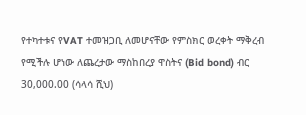የተካተቱና የVAT ተመዝጋቢ ለመሆናቸው የምስክር ወረቀት ማቅረብ የሚችሉ ሆነው ለጨረታው ማስከበረያ ዋስትና (Bid bond) ብር 30,000.00 (ሳላሳ ሺህ)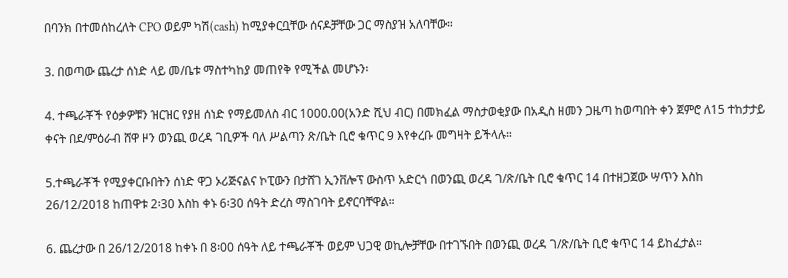በባንክ በተመሰከረለት CPO ወይም ካሽ(cash) ከሚያቀርቧቸው ሰናዶቻቸው ጋር ማስያዝ አለባቸው።

3. በወጣው ጨረታ ሰነድ ላይ መ/ቤቱ ማስተካከያ መጠየቅ የሚችል መሆኑን፡

4. ተጫራቾች የዕቃዎቹን ዝርዝር የያዘ ሰነድ የማይመለስ ብር 1000.00(አንድ ሺህ ብር) በመክፈል ማስታወቂያው በአዲስ ዘመን ጋዜጣ ከወጣበት ቀን ጀምሮ ለ15 ተከታታይ ቀናት በደ/ምዕራብ ሸዋ ዞን ወንጪ ወረዳ ገቢዎች ባለ ሥልጣን ጽ/ቤት ቢሮ ቁጥር 9 እየቀረቡ መግዛት ይችላሉ።

5.ተጫራቾች የሚያቀርቡበትን ሰነድ ዋጋ ኦሪጅናልና ኮፒውን በታሸገ ኢንቨሎፕ ውስጥ አድርጎ በወንጪ ወረዳ ገ/ጽ/ቤት ቢሮ ቁጥር 14 በተዘጋጀው ሣጥን እስከ 26/12/2018 ከጠዋቱ 2፡30 እስከ ቀኑ 6፡30 ሰዓት ድረስ ማስገባት ይኖርባቸዋል።

6. ጨረታው በ 26/12/2018 ከቀኑ በ 8፡00 ሰዓት ለይ ተጫራቾች ወይም ህጋዊ ወኪሎቻቸው በተገኙበት በወንጪ ወረዳ ገ/ጽ/ቤት ቢሮ ቁጥር 14 ይከፈታል።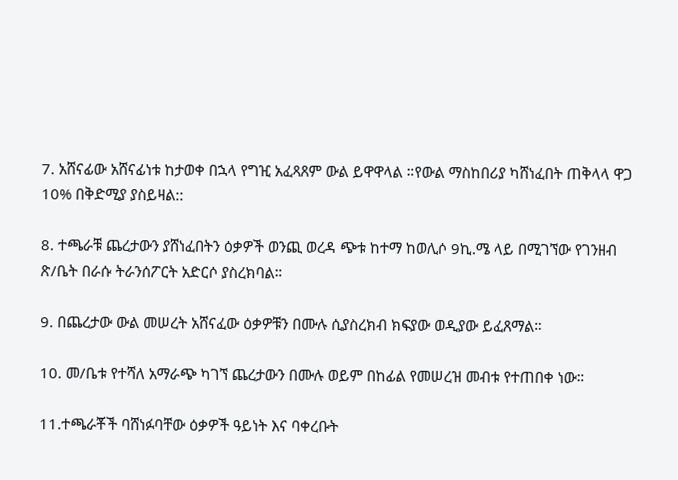7. አሸናፊው አሸናፊነቱ ከታወቀ በኋላ የግዢ አፈጻጸም ውል ይዋዋላል ።የውል ማስከበሪያ ካሸነፈበት ጠቅላላ ዋጋ 10% በቅድሚያ ያስይዛል::

8. ተጫራቹ ጨረታውን ያሸነፈበትን ዕቃዎች ወንጪ ወረዳ ጭቱ ከተማ ከወሊሶ 9ኪ.ሜ ላይ በሚገኘው የገንዘብ ጽ/ቤት በራሱ ትራንሰፖርት አድርሶ ያስረክባል።

9. በጨረታው ውል መሠረት አሸናፈው ዕቃዎቹን በሙሉ ሲያስረክብ ክፍያው ወዲያው ይፈጸማል።

10. መ/ቤቱ የተሻለ አማራጭ ካገኘ ጨረታውን በሙሉ ወይም በከፊል የመሠረዝ መብቱ የተጠበቀ ነው።

11.ተጫራቾች ባሸነፉባቸው ዕቃዎች ዓይነት እና ባቀረቡት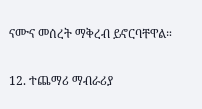ናሙና መሰረት ማቅረብ ይኖርባቸዋል።

12. ተጨማሪ ማብራሪያ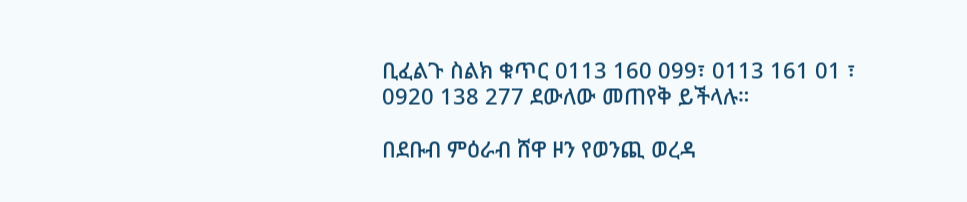ቢፈልጉ ስልክ ቁጥር 0113 160 099፣ 0113 161 01 ፣ 0920 138 277 ደውለው መጠየቅ ይችላሉ።

በደቡብ ምዕራብ ሸዋ ዞን የወንጪ ወረዳ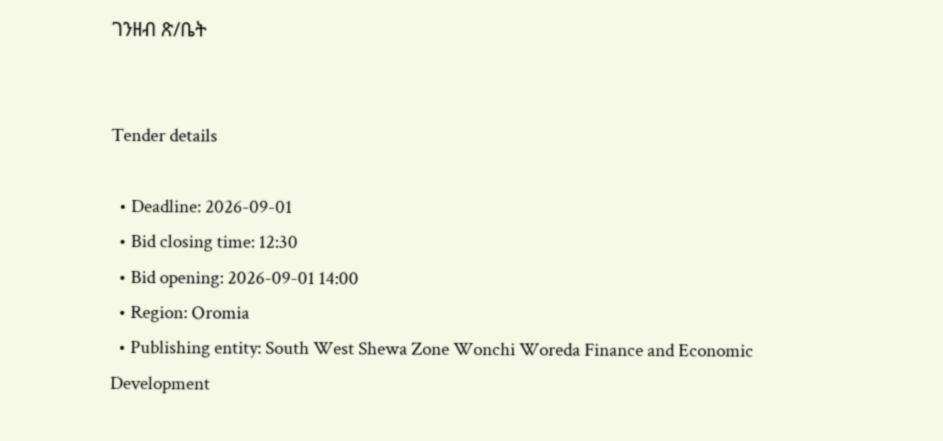ገንዘብ ጽ/ቤት


Tender details

  • Deadline: 2026-09-01
  • Bid closing time: 12:30
  • Bid opening: 2026-09-01 14:00
  • Region: Oromia
  • Publishing entity: South West Shewa Zone Wonchi Woreda Finance and Economic Development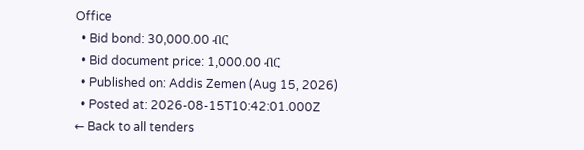Office
  • Bid bond: 30,000.00 ብር
  • Bid document price: 1,000.00 ብር
  • Published on: Addis Zemen (Aug 15, 2026)
  • Posted at: 2026-08-15T10:42:01.000Z
← Back to all tenders